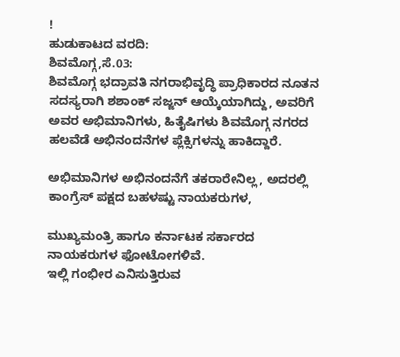!
ಹುಡುಕಾಟದ ವರದಿ:
ಶಿವಮೊಗ್ಗ,ಸೆ.03:
ಶಿವಮೊಗ್ಗ ಭದ್ರಾವತಿ ನಗರಾಭಿವೃದ್ಧಿ ಪ್ರಾಧಿಕಾರದ ನೂತನ ಸದಸ್ಯರಾಗಿ ಶಶಾಂಕ್ ಸಜ್ಜನ್ ಆಯ್ಕೆಯಾಗಿದ್ದು, ಅವರಿಗೆ ಅವರ ಅಭಿಮಾನಿಗಳು, ಹಿತೈಷಿಗಳು ಶಿವಮೊಗ್ಗ ನಗರದ ಹಲವೆಡೆ ಅಭಿನಂದನೆಗಳ ಪ್ಲೆಕ್ಸಿಗಳನ್ನು ಹಾಕಿದ್ದಾರೆ.

ಅಭಿಮಾನಿಗಳ ಅಭಿನಂದನೆಗೆ ತಕರಾರೇನಿಲ್ಲ, ಅದರಲ್ಲಿ ಕಾಂಗ್ರೆಸ್ ಪಕ್ಷದ ಬಹಳಷ್ಟು ನಾಯಕರುಗಳ,

ಮುಖ್ಯಮಂತ್ರಿ ಹಾಗೂ ಕರ್ನಾಟಕ ಸರ್ಕಾರದ ನಾಯಕರುಗಳ ಫೋಟೋಗಳಿವೆ.
ಇಲ್ಲಿ ಗಂಭೀರ ಎನಿಸುತ್ತಿರುವ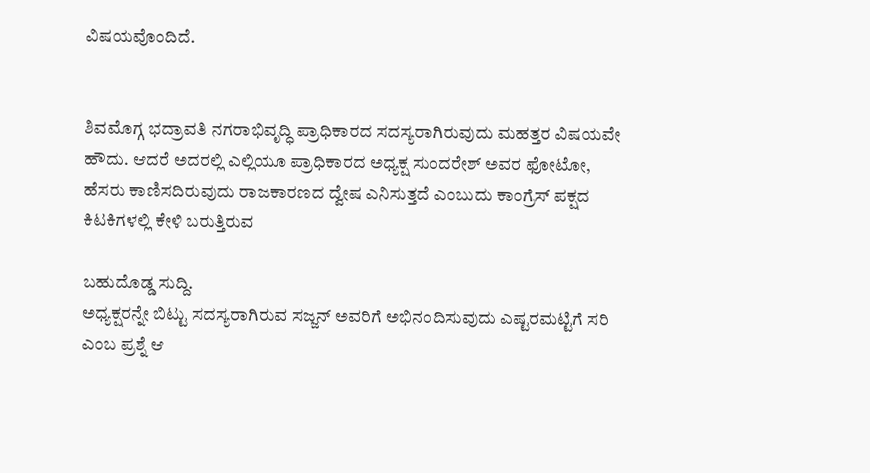ವಿಷಯವೊಂದಿದೆ.


ಶಿವಮೊಗ್ಗ ಭದ್ರಾವತಿ ನಗರಾಭಿವೃದ್ಧಿ ಪ್ರಾಧಿಕಾರದ ಸದಸ್ಯರಾಗಿರುವುದು ಮಹತ್ತರ ವಿಷಯವೇ ಹೌದು. ಆದರೆ ಅದರಲ್ಲಿ ಎಲ್ಲಿಯೂ ಪ್ರಾಧಿಕಾರದ ಅಧ್ಯಕ್ಷ ಸುಂದರೇಶ್ ಅವರ ಫೋಟೋ, ಹೆಸರು ಕಾಣಿಸದಿರುವುದು ರಾಜಕಾರಣದ ದ್ವೇಷ ಎನಿಸುತ್ತದೆ ಎಂಬುದು ಕಾಂಗ್ರೆಸ್ ಪಕ್ಷದ ಕಿಟಕಿಗಳಲ್ಲಿ ಕೇಳಿ ಬರುತ್ತಿರುವ

ಬಹುದೊಡ್ಡ ಸುದ್ದಿ.
ಅಧ್ಯಕ್ಷರನ್ನೇ ಬಿಟ್ಟು ಸದಸ್ಯರಾಗಿರುವ ಸಜ್ಜನ್ ಅವರಿಗೆ ಅಭಿನಂದಿಸುವುದು ಎಷ್ಟರಮಟ್ಟಿಗೆ ಸರಿ ಎಂಬ ಪ್ರಶ್ನೆ ಆ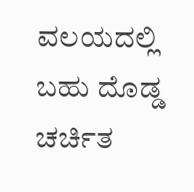ವಲಯದಲ್ಲಿ ಬಹು ದೊಡ್ಡ ಚರ್ಚಿತ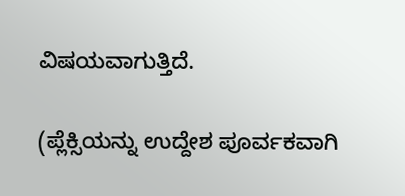ವಿಷಯವಾಗುತ್ತಿದೆ.

(ಪ್ಲೆಕ್ಸಿಯನ್ನು ಉದ್ದೇಶ ಪೂರ್ವಕವಾಗಿ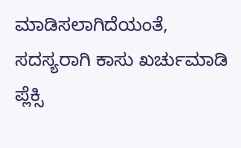ಮಾಡಿಸಲಾಗಿದೆಯಂತೆ, ಸದಸ್ಯರಾಗಿ ಕಾಸು ಖರ್ಚುಮಾಡಿ ಪ್ಲೆಕ್ಸಿ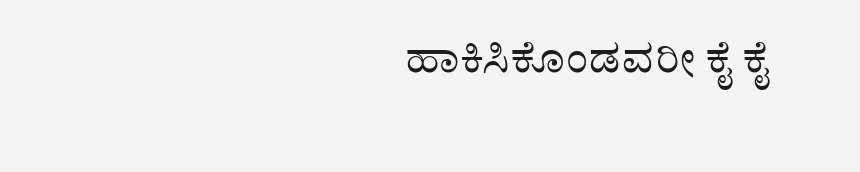ಹಾಕಿಸಿಕೊಂಡವರೀ ಕೈ ಕೈ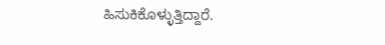ಹಿಸುಕಿಕೊಳ್ಳುತ್ತಿದ್ದಾರೆ.